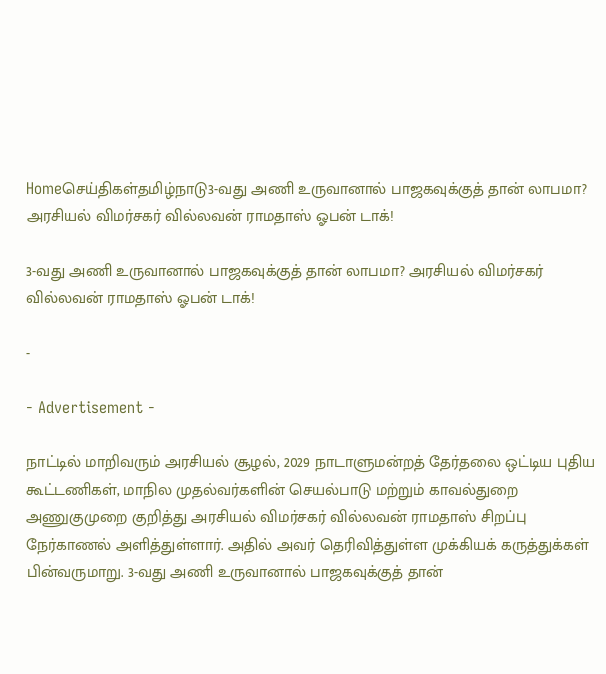Homeசெய்திகள்தமிழ்நாடு3-வது அணி உருவானால் பாஜகவுக்குத் தான் லாபமா? அரசியல் விமர்சகர் வில்லவன் ராமதாஸ் ஓபன் டாக்!

3-வது அணி உருவானால் பாஜகவுக்குத் தான் லாபமா? அரசியல் விமர்சகர் வில்லவன் ராமதாஸ் ஓபன் டாக்!

-

- Advertisement -

நாட்டில் மாறிவரும் அரசியல் சூழல், 2029 நாடாளுமன்றத் தேர்தலை ஒட்டிய புதிய கூட்டணிகள், மாநில முதல்வர்களின் செயல்பாடு மற்றும் காவல்துறை அணுகுமுறை குறித்து அரசியல் விமர்சகர் வில்லவன் ராமதாஸ் சிறப்பு நேர்காணல் அளித்துள்ளார். அதில் அவர் தெரிவித்துள்ள முக்கியக் கருத்துக்கள் பின்வருமாறு. 3-வது அணி உருவானால் பாஜகவுக்குத் தான்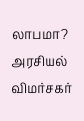லாபமா? அரசியல் விமர்சகர்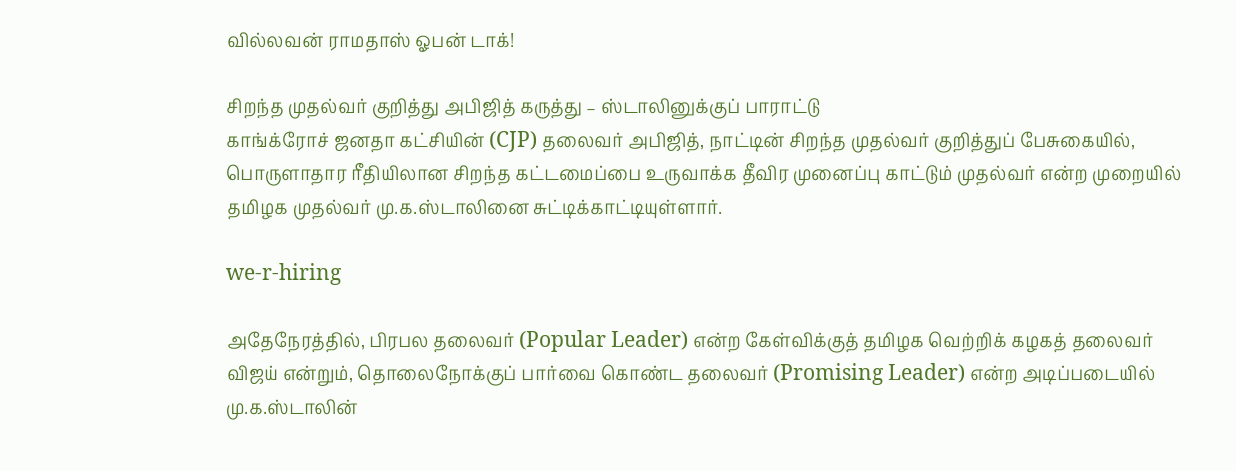வில்லவன் ராமதாஸ் ஓபன் டாக்!

சிறந்த முதல்வர் குறித்து அபிஜித் கருத்து – ஸ்டாலினுக்குப் பாராட்டு
காங்க்ரோச் ஜனதா கட்சியின் (CJP) தலைவர் அபிஜித், நாட்டின் சிறந்த முதல்வர் குறித்துப் பேசுகையில், பொருளாதார ரீதியிலான சிறந்த கட்டமைப்பை உருவாக்க தீவிர முனைப்பு காட்டும் முதல்வர் என்ற முறையில் தமிழக முதல்வர் மு.க.ஸ்டாலினை சுட்டிக்காட்டியுள்ளார்.

we-r-hiring

அதேநேரத்தில், பிரபல தலைவர் (Popular Leader) என்ற கேள்விக்குத் தமிழக வெற்றிக் கழகத் தலைவர் விஜய் என்றும், தொலைநோக்குப் பார்வை கொண்ட தலைவர் (Promising Leader) என்ற அடிப்படையில் மு.க.ஸ்டாலின்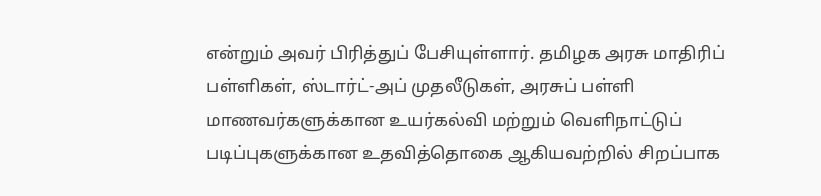என்றும் அவர் பிரித்துப் பேசியுள்ளார். தமிழக அரசு மாதிரிப் பள்ளிகள், ஸ்டார்ட்-அப் முதலீடுகள், அரசுப் பள்ளி மாணவர்களுக்கான உயர்கல்வி மற்றும் வெளிநாட்டுப் படிப்புகளுக்கான உதவித்தொகை ஆகியவற்றில் சிறப்பாக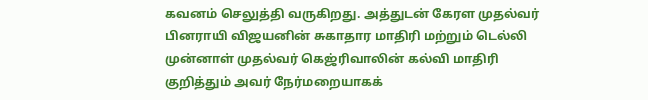கவனம் செலுத்தி வருகிறது. அத்துடன் கேரள முதல்வர் பினராயி விஜயனின் சுகாதார மாதிரி மற்றும் டெல்லி முன்னாள் முதல்வர் கெஜ்ரிவாலின் கல்வி மாதிரி குறித்தும் அவர் நேர்மறையாகக்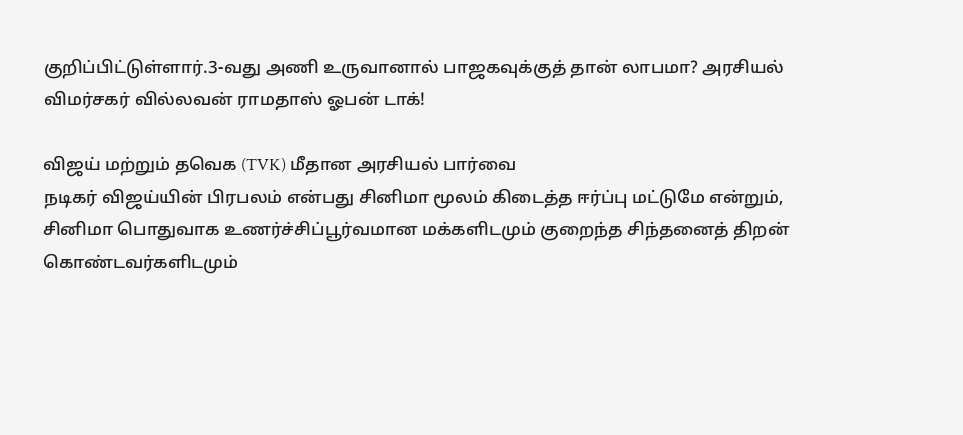குறிப்பிட்டுள்ளார்.3-வது அணி உருவானால் பாஜகவுக்குத் தான் லாபமா? அரசியல் விமர்சகர் வில்லவன் ராமதாஸ் ஓபன் டாக்!

விஜய் மற்றும் தவெக (TVK) மீதான அரசியல் பார்வை
நடிகர் விஜய்யின் பிரபலம் என்பது சினிமா மூலம் கிடைத்த ஈர்ப்பு மட்டுமே என்றும், சினிமா பொதுவாக உணர்ச்சிப்பூர்வமான மக்களிடமும் குறைந்த சிந்தனைத் திறன் கொண்டவர்களிடமும்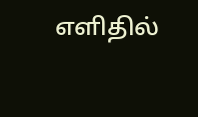எளிதில்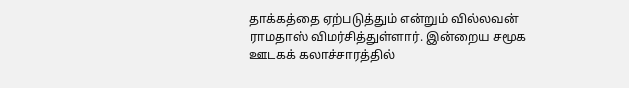தாக்கத்தை ஏற்படுத்தும் என்றும் வில்லவன் ராமதாஸ் விமர்சித்துள்ளார். இன்றைய சமூக ஊடகக் கலாச்சாரத்தில்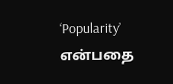‘Popularity’ என்பதை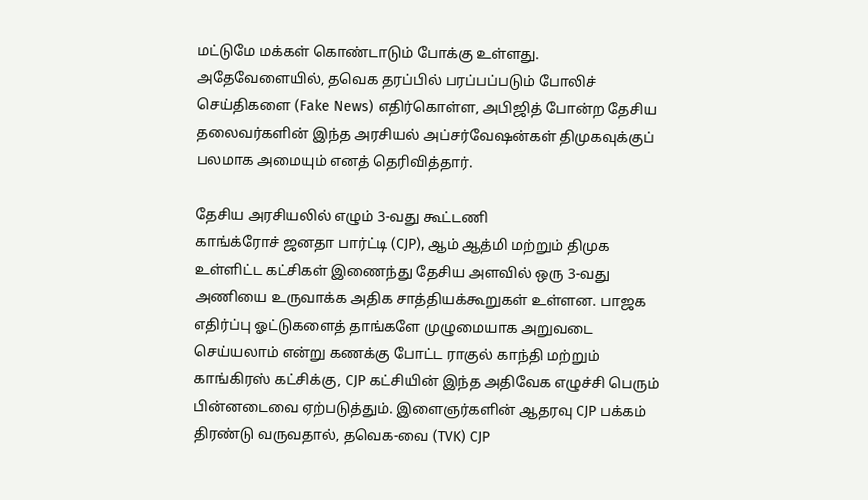மட்டுமே மக்கள் கொண்டாடும் போக்கு உள்ளது. அதேவேளையில், தவெக தரப்பில் பரப்பப்படும் போலிச் செய்திகளை (Fake News) எதிர்கொள்ள, அபிஜித் போன்ற தேசிய தலைவர்களின் இந்த அரசியல் அப்சர்வேஷன்கள் திமுகவுக்குப் பலமாக அமையும் எனத் தெரிவித்தார்.

தேசிய அரசியலில் எழும் 3-வது கூட்டணி
காங்க்ரோச் ஜனதா பார்ட்டி (CJP), ஆம் ஆத்மி மற்றும் திமுக உள்ளிட்ட கட்சிகள் இணைந்து தேசிய அளவில் ஒரு 3-வது அணியை உருவாக்க அதிக சாத்தியக்கூறுகள் உள்ளன. பாஜக எதிர்ப்பு ஓட்டுகளைத் தாங்களே முழுமையாக அறுவடை செய்யலாம் என்று கணக்கு போட்ட ராகுல் காந்தி மற்றும் காங்கிரஸ் கட்சிக்கு, CJP கட்சியின் இந்த அதிவேக எழுச்சி பெரும் பின்னடைவை ஏற்படுத்தும். இளைஞர்களின் ஆதரவு CJP பக்கம் திரண்டு வருவதால், தவெக-வை (TVK) CJP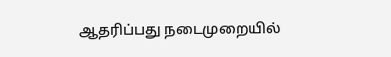ஆதரிப்பது நடைமுறையில்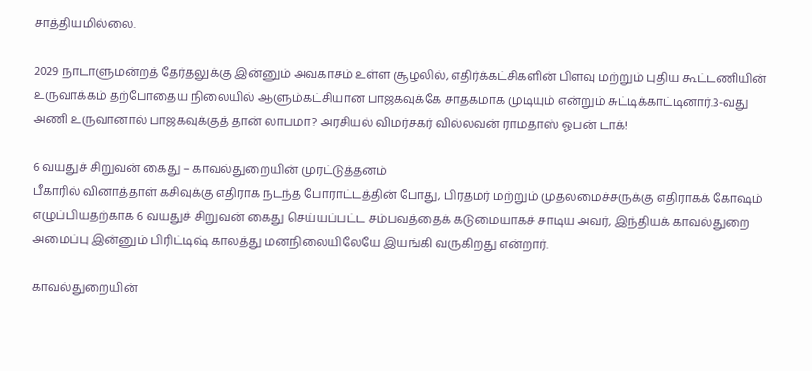சாத்தியமில்லை.

2029 நாடாளுமன்றத் தேர்தலுக்கு இன்னும் அவகாசம் உள்ள சூழலில், எதிர்க்கட்சிகளின் பிளவு மற்றும் புதிய கூட்டணியின் உருவாக்கம் தற்போதைய நிலையில் ஆளும்கட்சியான பாஜகவுக்கே சாதகமாக முடியும் என்றும் சுட்டிக்காட்டினார்.3-வது அணி உருவானால் பாஜகவுக்குத் தான் லாபமா? அரசியல் விமர்சகர் வில்லவன் ராமதாஸ் ஓபன் டாக்!

6 வயதுச் சிறுவன் கைது – காவல்துறையின் முரட்டுத்தனம்
பீகாரில் வினாத்தாள் கசிவுக்கு எதிராக நடந்த போராட்டத்தின் போது, பிரதமர் மற்றும் முதலமைச்சருக்கு எதிராகக் கோஷம் எழுப்பியதற்காக 6 வயதுச் சிறுவன் கைது செய்யப்பட்ட சம்பவத்தைக் கடுமையாகச் சாடிய அவர், இந்தியக் காவல்துறை அமைப்பு இன்னும் பிரிட்டிஷ் காலத்து மனநிலையிலேயே இயங்கி வருகிறது என்றார்.

காவல்துறையின்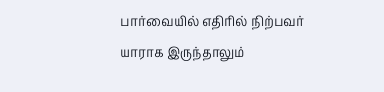பார்வையில் எதிரில் நிற்பவர் யாராக இருந்தாலும்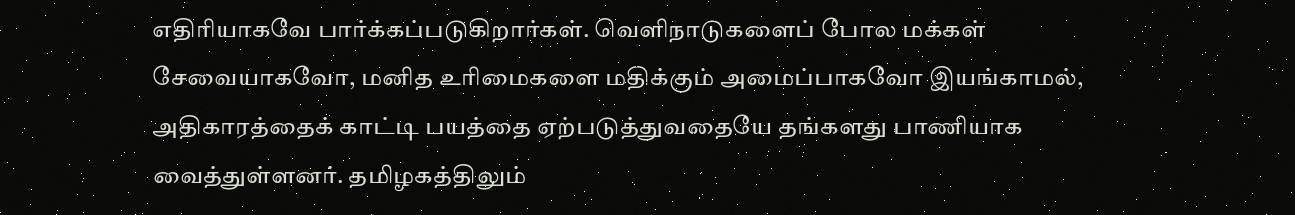எதிரியாகவே பார்க்கப்படுகிறார்கள். வெளிநாடுகளைப் போல மக்கள் சேவையாகவோ, மனித உரிமைகளை மதிக்கும் அமைப்பாகவோ இயங்காமல், அதிகாரத்தைக் காட்டி பயத்தை ஏற்படுத்துவதையே தங்களது பாணியாக வைத்துள்ளனர். தமிழகத்திலும்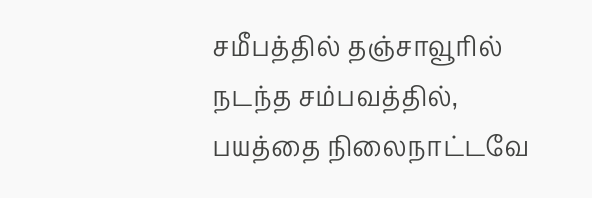சமீபத்தில் தஞ்சாவூரில் நடந்த சம்பவத்தில், பயத்தை நிலைநாட்டவே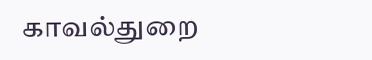காவல்துறை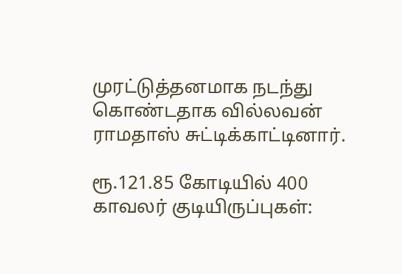முரட்டுத்தனமாக நடந்து கொண்டதாக வில்லவன் ராமதாஸ் சுட்டிக்காட்டினார்.

ரூ.121.85 கோடியில் 400 காவலர் குடியிருப்புகள்: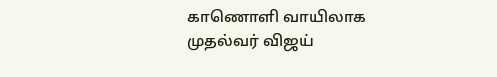காணொளி வாயிலாக முதல்வர் விஜய்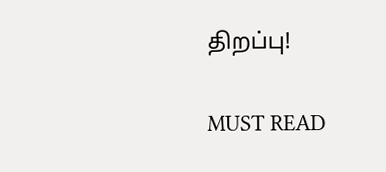திறப்பு!

MUST READ